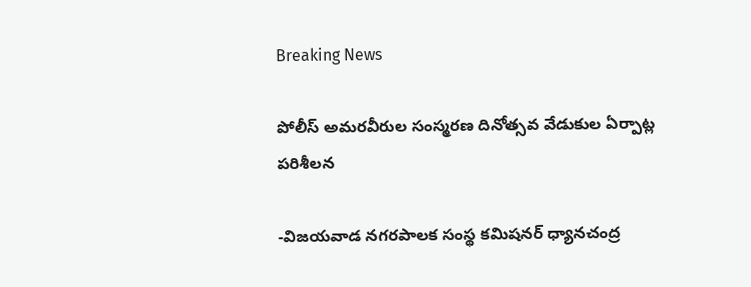Breaking News

పోలీస్ అమరవీరుల సంస్మరణ దినోత్సవ వేడుకుల ఏర్పాట్ల పరిశీలన

-విజయవాడ నగరపాలక సంస్థ కమిషనర్ ధ్యానచంద్ర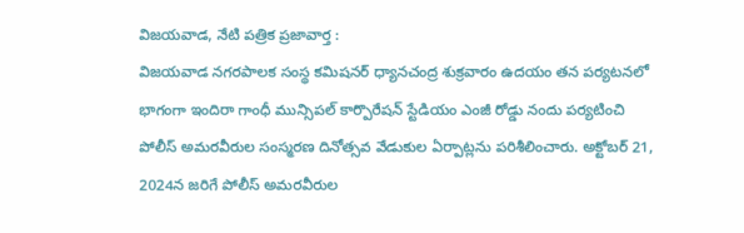విజయవాడ, నేటి పత్రిక ప్రజావార్త :
విజయవాడ నగరపాలక సంస్థ కమిషనర్ ధ్యానచంద్ర శుక్రవారం ఉదయం తన పర్యటనలో భాగంగా ఇందిరా గాంధీ మున్సిపల్ కార్పొరేషన్ స్టేడియం ఎంజీ రోడ్డు నందు పర్యటించి పోలీస్ అమరవీరుల సంస్మరణ దినోత్సవ వేడుకుల ఏర్పాట్లను పరిశీలించారు. అక్టోబర్ 21, 2024న జరిగే పోలీస్ అమరవీరుల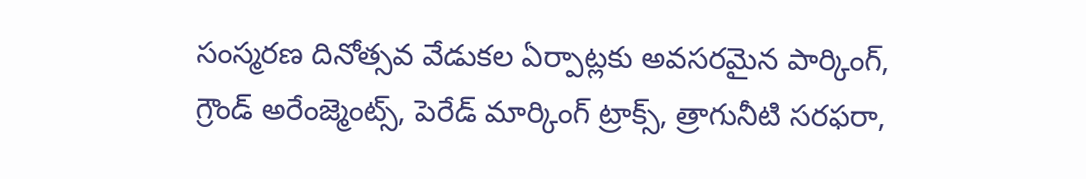సంస్మరణ దినోత్సవ వేడుకల ఏర్పాట్లకు అవసరమైన పార్కింగ్, గ్రౌండ్ అరేంజ్మెంట్స్, పెరేడ్ మార్కింగ్ ట్రాక్స్, త్రాగునీటి సరఫరా,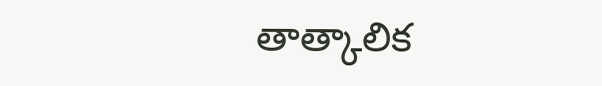తాత్కాలిక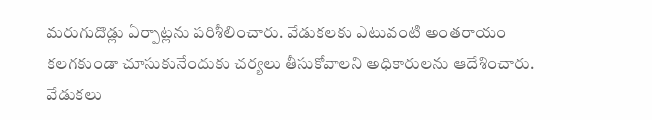మరుగుదొడ్లు ఏర్పాట్లను పరిశీలించారు. వేడుకలకు ఎటువంటి అంతరాయం కలగకుండా చూసుకునేందుకు చర్యలు తీసుకోవాలని అధికారులను ఆదేశించారు. వేడుకలు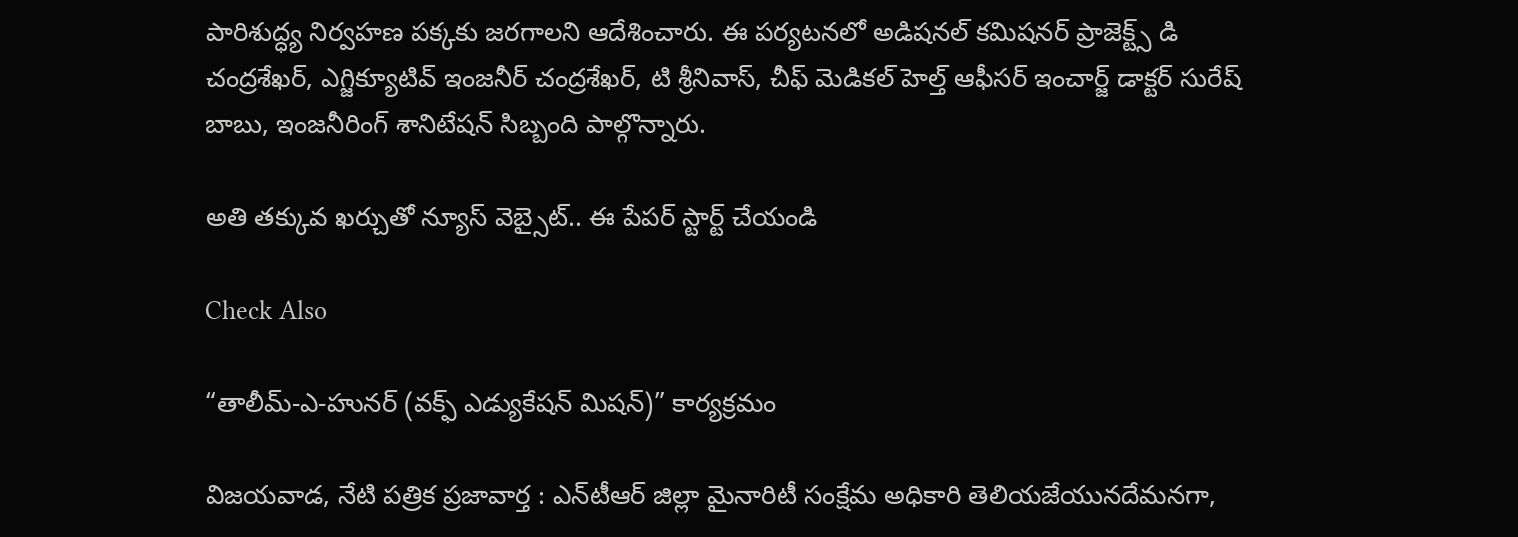పారిశుద్ధ్య నిర్వహణ పక్కకు జరగాలని ఆదేశించారు. ఈ పర్యటనలో అడిషనల్ కమిషనర్ ప్రాజెక్ట్స్ డి చంద్రశేఖర్, ఎగ్జిక్యూటివ్ ఇంజనీర్ చంద్రశేఖర్, టి శ్రీనివాస్, చీఫ్ మెడికల్ హెల్త్ ఆఫీసర్ ఇంచార్జ్ డాక్టర్ సురేష్ బాబు, ఇంజనీరింగ్ శానిటేషన్ సిబ్బంది పాల్గొన్నారు.

అతి తక్కువ ఖర్చుతో న్యూస్ వెబ్సైట్.. ఈ పేపర్ స్టార్ట్ చేయండి

Check Also

“తాలీమ్-ఎ-హునర్ (వక్ఫ్ ఎడ్యుకేషన్ మిషన్)” కార్యక్రమం

విజయవాడ, నేటి పత్రిక ప్రజావార్త : ఎన్‌టీఆర్ జిల్లా మైనారిటీ సంక్షేమ అధికారి తెలియజేయునదేమనగా,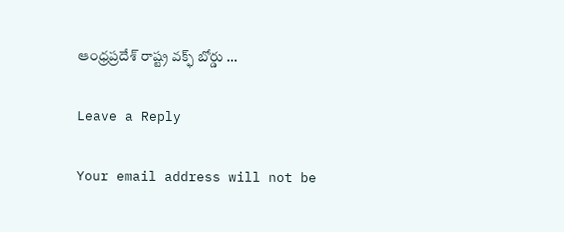ఆంధ్రప్రదేశ్ రాష్ట్ర వక్ఫ్ బోర్డు …

Leave a Reply

Your email address will not be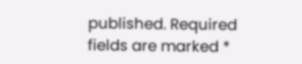published. Required fields are marked *